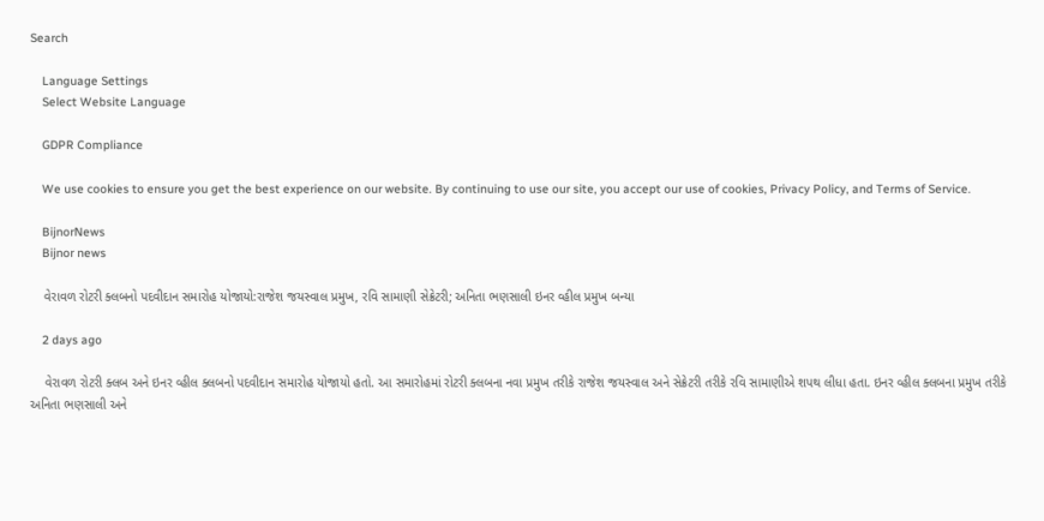Search

    Language Settings
    Select Website Language

    GDPR Compliance

    We use cookies to ensure you get the best experience on our website. By continuing to use our site, you accept our use of cookies, Privacy Policy, and Terms of Service.

    BijnorNews
    Bijnor news

    વેરાવળ રોટરી ક્લબનો પદવીદાન સમારોહ યોજાયો:રાજેશ જયસ્વાલ પ્રમુખ, રવિ સામાણી સેક્રેટરી; અનિતા ભણસાલી ઇનર વ્હીલ પ્રમુખ બન્યા

    2 days ago

    વેરાવળ રોટરી ક્લબ અને ઇનર વ્હીલ ક્લબનો પદવીદાન સમારોહ યોજાયો હતો. આ સમારોહમાં રોટરી ક્લબના નવા પ્રમુખ તરીકે રાજેશ જયસ્વાલ અને સેક્રેટરી તરીકે રવિ સામાણીએ શપથ લીધા હતા. ઇનર વ્હીલ ક્લબના પ્રમુખ તરીકે અનિતા ભણસાલી અને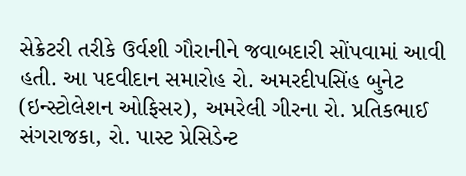સેક્રેટરી તરીકે ઉર્વશી ગૌરાનીને જવાબદારી સોંપવામાં આવી હતી. આ પદવીદાન સમારોહ રો. અમરદીપસિંહ બુનેટ (ઇન્સ્ટોલેશન ઓફિસર), અમરેલી ગીરના રો. પ્રતિકભાઈ સંગરાજકા, રો. પાસ્ટ પ્રેસિડેન્ટ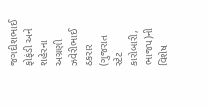જગદીશભાઈ ફોફંડી અને શહેરના અગ્રણી ઝવેરીભાઈ ઠકરાર (ગુજરાત સ્ટેટ કારોબારી, ભાજપ)ની વિશેષ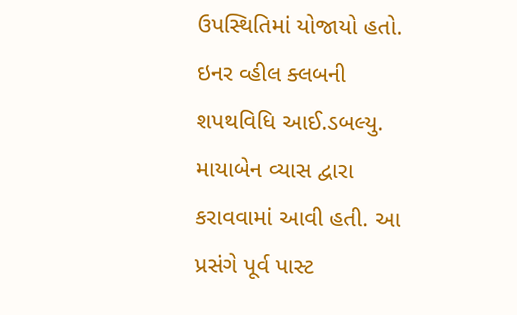ઉપસ્થિતિમાં યોજાયો હતો. ઇનર વ્હીલ ક્લબની શપથવિધિ આઈ.ડબલ્યુ. માયાબેન વ્યાસ દ્વારા કરાવવામાં આવી હતી. આ પ્રસંગે પૂર્વ પાસ્ટ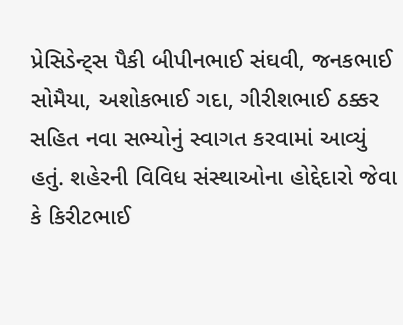પ્રેસિડેન્ટ્સ પૈકી બીપીનભાઈ સંઘવી, જનકભાઈ સોમૈયા, અશોકભાઈ ગદા, ગીરીશભાઈ ઠક્કર સહિત નવા સભ્યોનું સ્વાગત કરવામાં આવ્યું હતું. શહેરની વિવિધ સંસ્થાઓના હોદ્દેદારો જેવા કે કિરીટભાઈ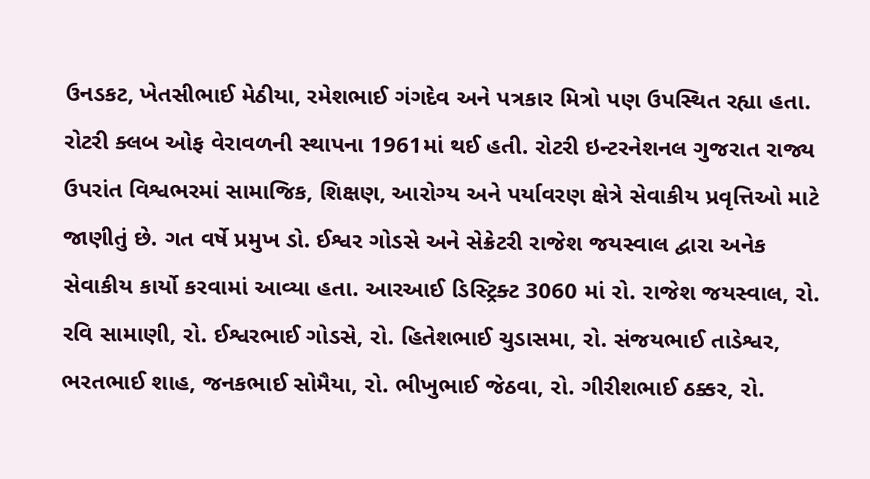ઉનડકટ, ખેતસીભાઈ મેઠીયા, રમેશભાઈ ગંગદેવ અને પત્રકાર મિત્રો પણ ઉપસ્થિત રહ્યા હતા. રોટરી ક્લબ ઓફ વેરાવળની સ્થાપના 1961માં થઈ હતી. રોટરી ઇન્ટરનેશનલ ગુજરાત રાજ્ય ઉપરાંત વિશ્વભરમાં સામાજિક, શિક્ષણ, આરોગ્ય અને પર્યાવરણ ક્ષેત્રે સેવાકીય પ્રવૃત્તિઓ માટે જાણીતું છે. ગત વર્ષે પ્રમુખ ડો. ઈશ્વર ગોડસે અને સેક્રેટરી રાજેશ જયસ્વાલ દ્વારા અનેક સેવાકીય કાર્યો કરવામાં આવ્યા હતા. આરઆઈ ડિસ્ટ્રિક્ટ 3060 માં રો. રાજેશ જયસ્વાલ, રો. રવિ સામાણી, રો. ઈશ્વરભાઈ ગોડસે, રો. હિતેશભાઈ ચુડાસમા, રો. સંજયભાઈ તાડેશ્વર, ભરતભાઈ શાહ, જનકભાઈ સોમૈયા, રો. ભીખુભાઈ જેઠવા, રો. ગીરીશભાઈ ઠક્કર, રો.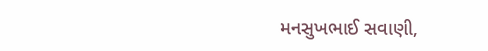મનસુખભાઈ સવાણી,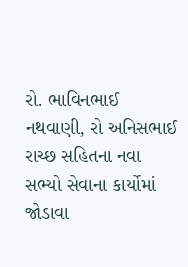રો. ભાવિનભાઈ નથવાણી, રો અનિસભાઈ રાચ્છ સહિતના નવા સભ્યો સેવાના કાર્યોમાં જોડાવા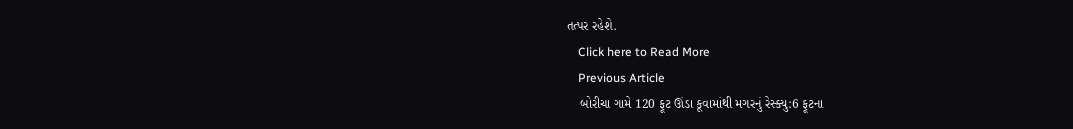તત્પર રહેશે.
    Click here to Read More
    Previous Article
    બોરીચા ગામે 120 ફૂટ ઊંડા કૂવામાંથી મગરનું રેસ્ક્યુ:6 ફૂટના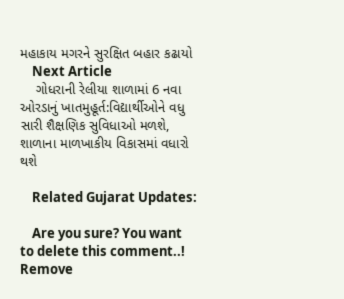મહાકાય મગરને સુરક્ષિત બહાર કઢાયો
    Next Article
    ગોધરાની રેલીયા શાળામાં 6 નવા ઓરડાનું ખાતમુહૂર્ત:વિદ્યાર્થીઓને વધુ સારી શૈક્ષણિક સુવિધાઓ મળશે, શાળાના માળખાકીય વિકાસમાં વધારો થશે

    Related Gujarat Updates:

    Are you sure? You want to delete this comment..! Remove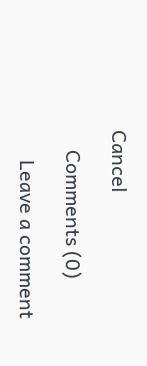Cancel

    Comments (0)

      Leave a comment